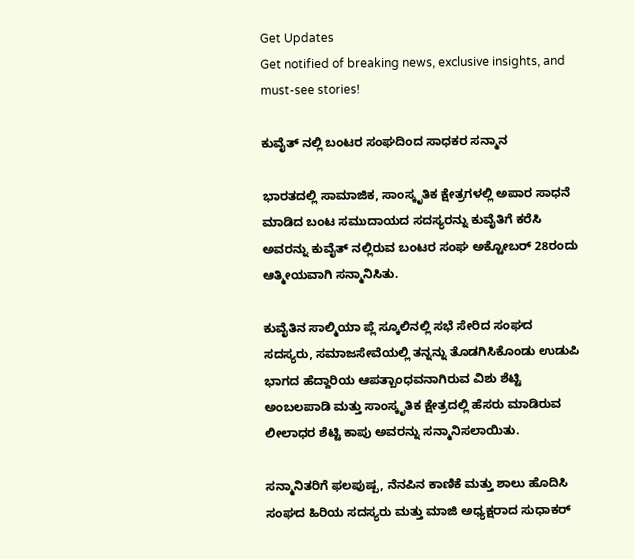Get Updates
Get notified of breaking news, exclusive insights, and must-see stories!

ಕುವೈತ್ ನಲ್ಲಿ ಬಂಟರ ಸಂಘದಿಂದ ಸಾಧಕರ ಸನ್ಮಾನ

ಭಾರತದಲ್ಲಿ ಸಾಮಾಜಿಕ, ಸಾಂಸ್ಕೃತಿಕ ಕ್ಷೇತ್ರಗಳಲ್ಲಿ ಅಪಾರ ಸಾಧನೆ ಮಾಡಿದ ಬಂಟ ಸಮುದಾಯದ ಸದಸ್ಯರನ್ನು ಕುವೈತಿಗೆ ಕರೆಸಿ ಅವರನ್ನು ಕುವೈತ್ ನಲ್ಲಿರುವ ಬಂಟರ ಸಂಘ ಅಕ್ಟೋಬರ್ 28ರಂದು ಆತ್ಮೀಯವಾಗಿ ಸನ್ಮಾನಿಸಿತು.

ಕುವೈತಿನ ಸಾಲ್ಮಿಯಾ ಪ್ಲೆ ಸ್ಕೂಲಿನಲ್ಲಿ ಸಭೆ ಸೇರಿದ ಸಂಘದ ಸದಸ್ಯರು, ಸಮಾಜಸೇವೆಯಲ್ಲಿ ತನ್ನನ್ನು ತೊಡಗಿಸಿಕೊಂಡು ಉಡುಪಿ ಭಾಗದ ಹೆದ್ದಾರಿಯ ಆಪತ್ಬಾಂಧವನಾಗಿರುವ ವಿಶು ಶೆಟ್ಟಿ ಅಂಬಲಪಾಡಿ ಮತ್ತು ಸಾಂಸ್ಕೃತಿಕ ಕ್ಷೇತ್ರದಲ್ಲಿ ಹೆಸರು ಮಾಡಿರುವ ಲೀಲಾಧರ ಶೆಟ್ಟಿ ಕಾಪು ಅವರನ್ನು ಸನ್ಮಾನಿಸಲಾಯಿತು.

ಸನ್ಮಾನಿತರಿಗೆ ಫಲಪುಷ್ಪ, ನೆನಪಿನ ಕಾಣಿಕೆ ಮತ್ತು ಶಾಲು ಹೊದಿಸಿ ಸಂಘದ ಹಿರಿಯ ಸದಸ್ಯರು ಮತ್ತು ಮಾಜಿ ಅಧ್ಯಕ್ಷರಾದ ಸುಧಾಕರ್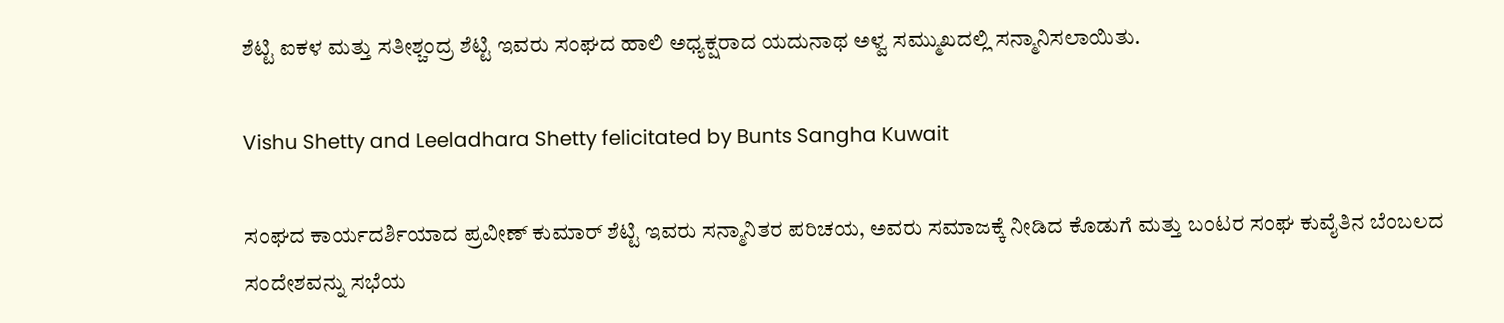ಶೆಟ್ಟಿ ಐಕಳ ಮತ್ತು ಸತೀಶ್ಚಂದ್ರ ಶೆಟ್ಟಿ ಇವರು ಸಂಘದ ಹಾಲಿ ಅಧ್ಯಕ್ಷರಾದ ಯದುನಾಥ ಅಳ್ವ ಸಮ್ಮುಖದಲ್ಲಿ ಸನ್ಮಾನಿಸಲಾಯಿತು.

Vishu Shetty and Leeladhara Shetty felicitated by Bunts Sangha Kuwait

ಸಂಘದ ಕಾರ್ಯದರ್ಶಿಯಾದ ಪ್ರವೀಣ್ ಕುಮಾರ್ ಶೆಟ್ಟಿ ಇವರು ಸನ್ಮಾನಿತರ ಪರಿಚಯ, ಅವರು ಸಮಾಜಕ್ಕೆ ನೀಡಿದ ಕೊಡುಗೆ ಮತ್ತು ಬಂಟರ ಸಂಘ ಕುವೈತಿನ ಬೆಂಬಲದ ಸಂದೇಶವನ್ನು ಸಭೆಯ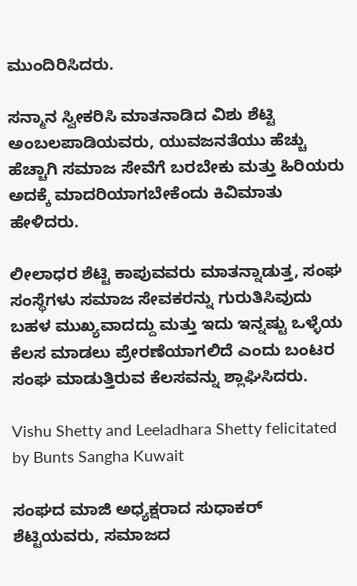ಮುಂದಿರಿಸಿದರು.

ಸನ್ಮಾನ ಸ್ವೀಕರಿಸಿ ಮಾತನಾಡಿದ ವಿಶು ಶೆಟ್ಟಿ ಅಂಬಲಪಾಡಿಯವರು, ಯುವಜನತೆಯು ಹೆಚ್ಚು ಹೆಚ್ಚಾಗಿ ಸಮಾಜ ಸೇವೆಗೆ ಬರಬೇಕು ಮತ್ತು ಹಿರಿಯರು ಅದಕ್ಕೆ ಮಾದರಿಯಾಗಬೇಕೆಂದು ಕಿವಿಮಾತು ಹೇಳಿದರು.

ಲೀಲಾಧರ ಶೆಟ್ಟಿ ಕಾಪುವವರು ಮಾತನ್ನಾಡುತ್ತ, ಸಂಘ ಸಂಸ್ಥೆಗಳು ಸಮಾಜ ಸೇವಕರನ್ನು ಗುರುತಿಸಿವುದು ಬಹಳ ಮುಖ್ಯವಾದದ್ದು ಮತ್ತು ಇದು ಇನ್ನಷ್ಟು ಒಳ್ಳೆಯ ಕೆಲಸ ಮಾಡಲು ಪ್ರೇರಣೆಯಾಗಲಿದೆ ಎಂದು ಬಂಟರ ಸಂಘ ಮಾಡುತ್ತಿರುವ ಕೆಲಸವನ್ನು ಶ್ಲಾಘಿಸಿದರು.

Vishu Shetty and Leeladhara Shetty felicitated by Bunts Sangha Kuwait

ಸಂಘದ ಮಾಜಿ ಅಧ್ಯಕ್ಷರಾದ ಸುಧಾಕರ್ ಶೆಟ್ಟಿಯವರು, ಸಮಾಜದ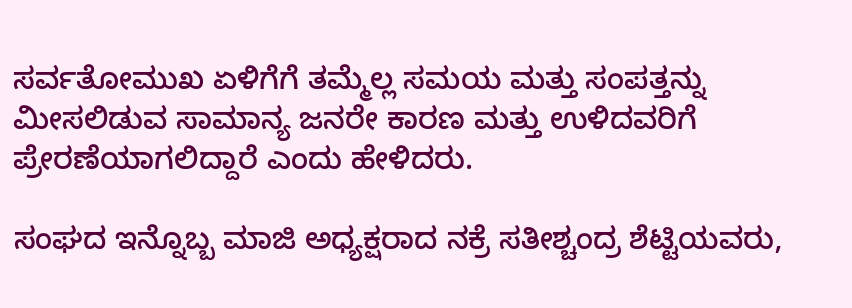ಸರ್ವತೋಮುಖ ಏಳಿಗೆಗೆ ತಮ್ಮೆಲ್ಲ ಸಮಯ ಮತ್ತು ಸಂಪತ್ತನ್ನು ಮೀಸಲಿಡುವ ಸಾಮಾನ್ಯ ಜನರೇ ಕಾರಣ ಮತ್ತು ಉಳಿದವರಿಗೆ ಪ್ರೇರಣೆಯಾಗಲಿದ್ದಾರೆ ಎಂದು ಹೇಳಿದರು.

ಸಂಘದ ಇನ್ನೊಬ್ಬ ಮಾಜಿ ಅಧ್ಯಕ್ಷರಾದ ನಕ್ರೆ ಸತೀಶ್ಚಂದ್ರ ಶೆಟ್ಟಿಯವರು,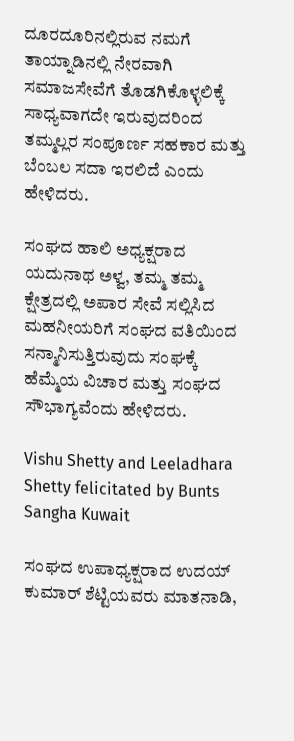ದೂರದೂರಿನಲ್ಲಿರುವ ನಮಗೆ ತಾಯ್ನಾಡಿನಲ್ಲಿ ನೇರವಾಗಿ ಸಮಾಜಸೇವೆಗೆ ತೊಡಗಿಕೊಳ್ಳಲಿಕ್ಕೆ ಸಾಧ್ಯವಾಗದೇ ಇರುವುದರಿಂದ ತಮ್ಮಲ್ಲರ ಸಂಪೂರ್ಣ ಸಹಕಾರ ಮತ್ತು ಬೆಂಬಲ ಸದಾ ಇರಲಿದೆ ಎಂದು ಹೇಳಿದರು.

ಸಂಘದ ಹಾಲಿ ಅಧ್ಯಕ್ಷರಾದ ಯದುನಾಥ ಅಳ್ವ, ತಮ್ಮ ತಮ್ಮ ಕ್ಷೇತ್ರದಲ್ಲಿ ಅಪಾರ ಸೇವೆ ಸಲ್ಲಿಸಿದ ಮಹನೀಯರಿಗೆ ಸಂಘದ ವತಿಯಿಂದ ಸನ್ಮಾನಿಸುತ್ತಿರುವುದು ಸಂಘಕ್ಕೆ ಹೆಮ್ಮೆಯ ವಿಚಾರ ಮತ್ತು ಸಂಘದ ಸೌಭಾಗ್ಯವೆಂದು ಹೇಳಿದರು.

Vishu Shetty and Leeladhara Shetty felicitated by Bunts Sangha Kuwait

ಸಂಘದ ಉಪಾಧ್ಯಕ್ಷರಾದ ಉದಯ್ ಕುಮಾರ್ ಶೆಟ್ಟಿಯವರು ಮಾತನಾಡಿ,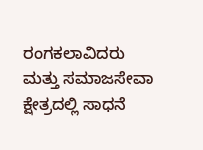ರಂಗಕಲಾವಿದರು ಮತ್ತು ಸಮಾಜಸೇವಾ ಕ್ಷೇತ್ರದಲ್ಲಿ ಸಾಧನೆ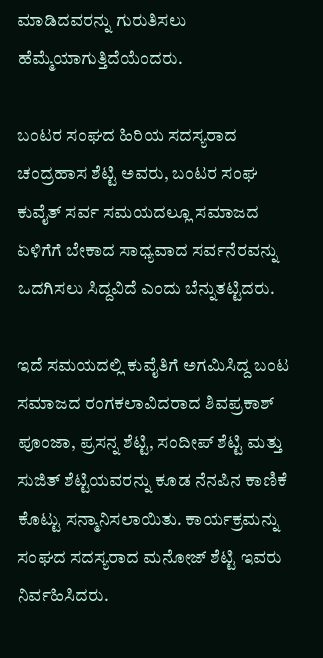ಮಾಡಿದವರನ್ನು ಗುರುತಿಸಲು ಹೆಮ್ಮೆಯಾಗುತ್ತಿದೆಯೆಂದರು.

ಬಂಟರ ಸಂಘದ ಹಿರಿಯ ಸದಸ್ಯರಾದ ಚಂದ್ರಹಾಸ ಶೆಟ್ಟಿ ಅವರು, ಬಂಟರ ಸಂಘ ಕುವೈತ್ ಸರ್ವ ಸಮಯದಲ್ಲೂ ಸಮಾಜದ ಏಳಿಗೆಗೆ ಬೇಕಾದ ಸಾಧ್ಯವಾದ ಸರ್ವನೆರವನ್ನು ಒದಗಿಸಲು ಸಿದ್ದವಿದೆ ಎಂದು ಬೆನ್ನುತಟ್ಟಿದರು.

ಇದೆ ಸಮಯದಲ್ಲಿ ಕುವೈತಿಗೆ ಅಗಮಿಸಿದ್ದ ಬಂಟ ಸಮಾಜದ ರಂಗಕಲಾವಿದರಾದ ಶಿವಪ್ರಕಾಶ್ ಪೂಂಜಾ, ಪ್ರಸನ್ನ ಶೆಟ್ಟಿ, ಸಂದೀಪ್ ಶೆಟ್ಟಿ ಮತ್ತು ಸುಜಿತ್ ಶೆಟ್ಟಿಯವರನ್ನು ಕೂಡ ನೆನಪಿನ ಕಾಣಿಕೆ ಕೊಟ್ಟು ಸನ್ಮಾನಿಸಲಾಯಿತು. ಕಾರ್ಯಕ್ರಮನ್ನು ಸಂಘದ ಸದಸ್ಯರಾದ ಮನೋಜ್ ಶೆಟ್ಟಿ ಇವರು ನಿರ್ವಹಿಸಿದರು.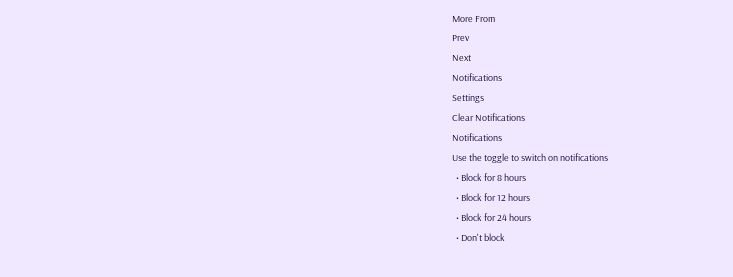More From
Prev
Next
Notifications
Settings
Clear Notifications
Notifications
Use the toggle to switch on notifications
  • Block for 8 hours
  • Block for 12 hours
  • Block for 24 hours
  • Don't block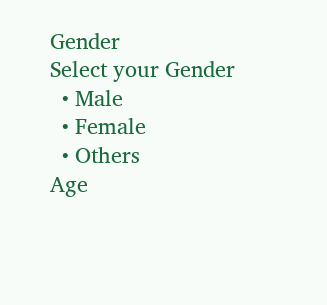Gender
Select your Gender
  • Male
  • Female
  • Others
Age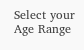Select your Age Range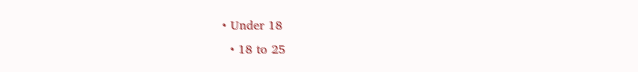• Under 18
  • 18 to 25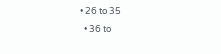• 26 to 35
  • 36 to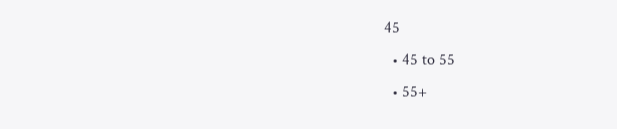45
  • 45 to 55
  • 55+